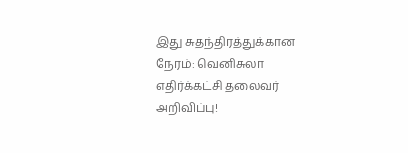இது சுதந்திரத்துக்கான நேரம்: வெனிசுலா எதிர்க்கட்சி தலைவர் அறிவிப்பு!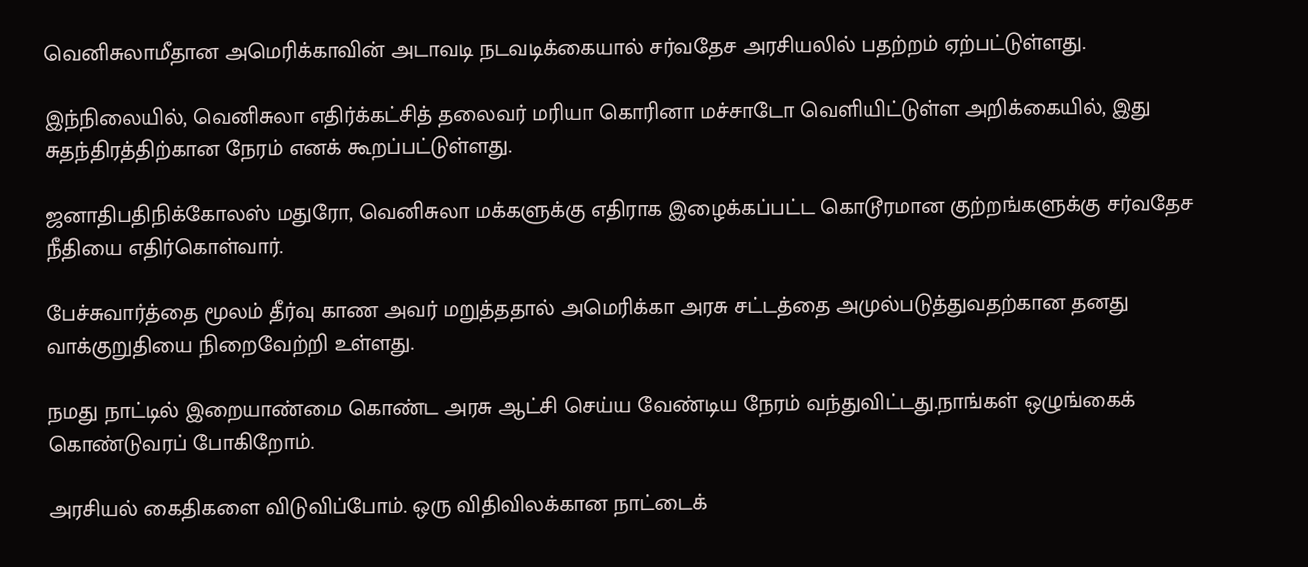வெனிசுலாமீதான அமெரிக்காவின் அடாவடி நடவடிக்கையால் சர்வதேச அரசியலில் பதற்றம் ஏற்பட்டுள்ளது.

இந்நிலையில், வெனிசுலா எதிர்க்கட்சித் தலைவர் மரியா கொரினா மச்சாடோ வெளியிட்டுள்ள அறிக்கையில், இது சுதந்திரத்திற்கான நேரம் எனக் கூறப்பட்டுள்ளது.

ஜனாதிபதிநிக்கோலஸ் மதுரோ, வெனிசுலா மக்களுக்கு எதிராக இழைக்கப்பட்ட கொடூரமான குற்றங்களுக்கு சர்வதேச நீதியை எதிர்கொள்வார்.

பேச்சுவார்த்தை மூலம் தீர்வு காண அவர் மறுத்ததால் அமெரிக்கா அரசு சட்டத்தை அமுல்படுத்துவதற்கான தனது வாக்குறுதியை நிறைவேற்றி உள்ளது.

நமது நாட்டில் இறையாண்மை கொண்ட அரசு ஆட்சி செய்ய வேண்டிய நேரம் வந்துவிட்டது.நாங்கள் ஒழுங்கைக் கொண்டுவரப் போகிறோம்.

அரசியல் கைதிகளை விடுவிப்போம். ஒரு விதிவிலக்கான நாட்டைக்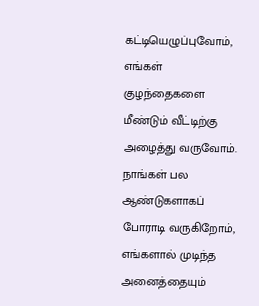கட்டியெழுப்புவோம், எங்கள் குழந்தைகளை மீண்டும் வீட்டிற்கு அழைத்து வருவோம். நாங்கள் பல ஆண்டுகளாகப் போராடி வருகிறோம், எங்களால் முடிந்த அனைத்தையும்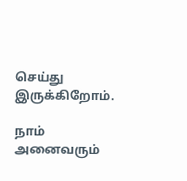செய்து இருக்கிறோம்.

நாம் அனைவரும்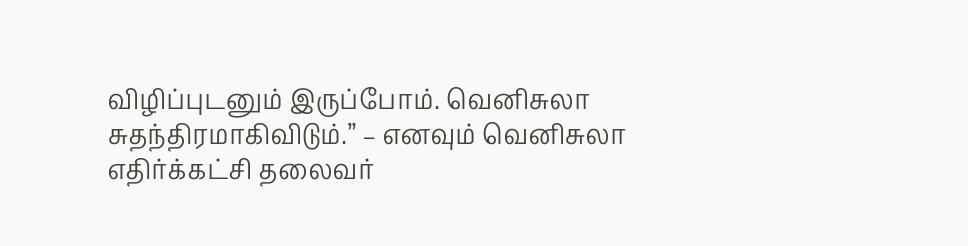விழிப்புடனும் இருப்போம். வெனிசுலா சுதந்திரமாகிவிடும்.” – எனவும் வெனிசுலா எதிர்க்கட்சி தலைவர்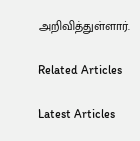அறிவித்துள்ளார்.

Related Articles

Latest Articles